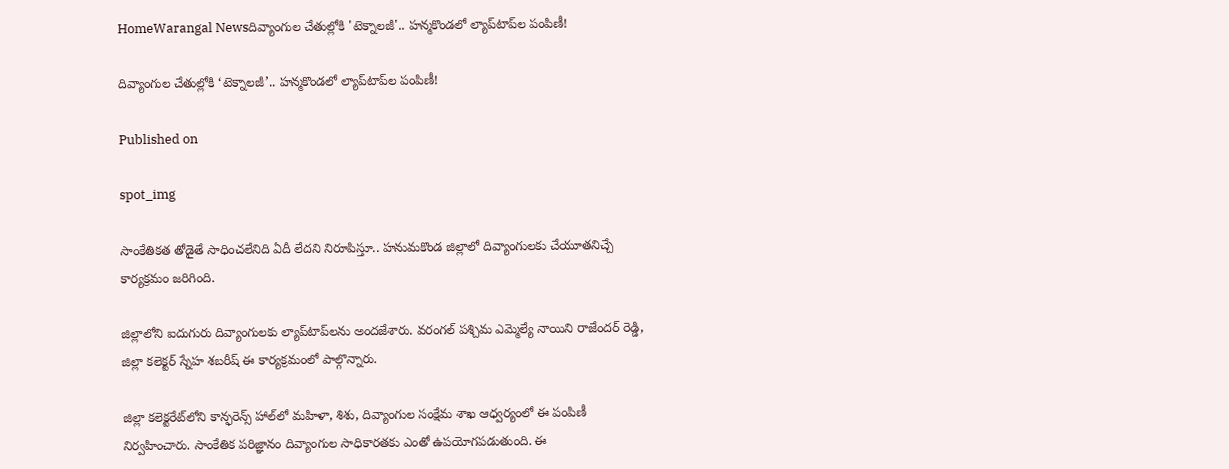HomeWarangal Newsదివ్యాంగుల చేతుల్లోకి 'టెక్నాలజీ'.. హన్మకొండలో ల్యాప్‌టాప్‌ల పంపిణీ!

దివ్యాంగుల చేతుల్లోకి ‘టెక్నాలజీ’.. హన్మకొండలో ల్యాప్‌టాప్‌ల పంపిణీ!

Published on

spot_img

సాంకేతికత తోడైతే సాధించలేనిది ఏదీ లేదని నిరూపిస్తూ.. హనుమకొండ జిల్లాలో దివ్యాంగులకు చేయూతనిచ్చే కార్యక్రమం జరిగింది.

జిల్లాలోని ఐదుగురు దివ్యాంగులకు ల్యాప్‌టాప్‌లను అందజేశారు. వరంగల్ పశ్చిమ ఎమ్మెల్యే నాయిని రాజేందర్ రెడ్డి, జిల్లా కలెక్టర్ స్నేహ శబరీష్ ఈ కార్యక్రమంలో పాల్గొన్నారు.

జిల్లా కలెక్టరేట్‌లోని కాన్ఫరెన్స్ హాల్‌లో మహిళా, శిశు, దివ్యాంగుల సంక్షేమ శాఖ ఆధ్వర్యంలో ఈ పంపిణీ నిర్వహించారు. సాంకేతిక పరిజ్ఞానం దివ్యాంగుల సాధికారతకు ఎంతో ఉపయోగపడుతుంది. ఈ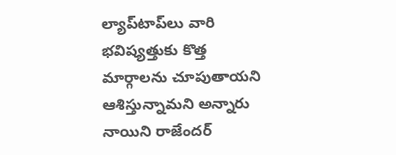ల్యాప్‌టాప్‌లు వారి భవిష్యత్తుకు కొత్త మార్గాలను చూపుతాయని ఆశిస్తున్నామని అన్నారు నాయిని రాజేందర్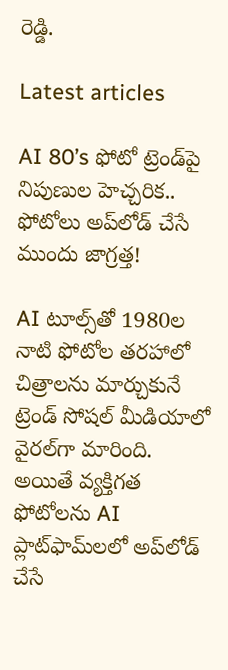రెడ్డి.

Latest articles

AI 80’s ఫోటో ట్రెండ్‌పై నిపుణుల హెచ్చరిక.. ఫోటోలు అప్‌లోడ్ చేసే ముందు జాగ్రత్త!

AI టూల్స్‌తో 1980ల నాటి ఫోటోల తరహాలో చిత్రాలను మార్చుకునే ట్రెండ్ సోషల్ మీడియాలో వైరల్‌గా మారింది. అయితే వ్యక్తిగత ఫోటోలను AI ప్లాట్‌ఫామ్‌లలో అప్‌లోడ్ చేసే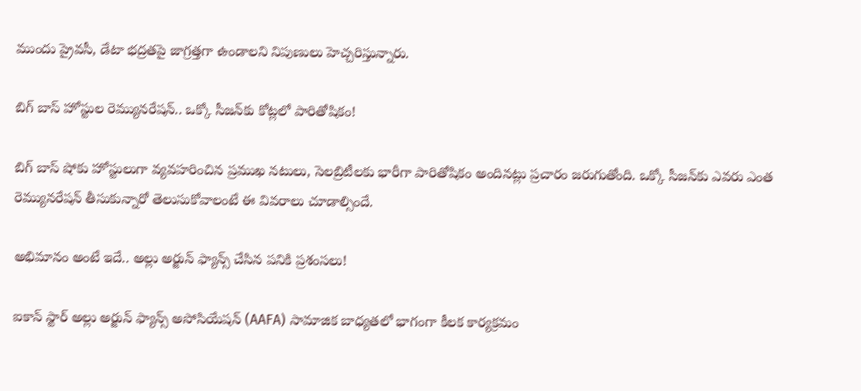ముందు ప్రైవసీ, డేటా భద్రతపై జాగ్రత్తగా ఉండాలని నిపుణులు హెచ్చరిస్తున్నారు.

బిగ్ బాస్ హోస్టుల రెమ్యునరేషన్.. ఒక్కో సీజన్‌కు కోట్లలో పారితోషికం!

బిగ్ బాస్ షోకు హోస్టులుగా వ్యవహరించిన ప్రముఖ నటులు, సెలబ్రిటీలకు భారీగా పారితోషికం అందినట్లు ప్రచారం జరుగుతోంది. ఒక్కో సీజన్‌కు ఎవరు ఎంత రెమ్యునరేషన్ తీసుకున్నారో తెలుసుకోవాలంటే ఈ వివరాలు చూడాల్సిందే.

అభిమానం అంటే ఇదే.. అల్లు అర్జున్ ఫ్యాన్స్ చేసిన పనికి ప్రశంసలు!

ఐకాన్ స్టార్ అల్లు అర్జున్ ఫ్యాన్స్ అసోసియేషన్ (AAFA) సామాజిక బాధ్యతలో భాగంగా కీలక కార్యక్రమం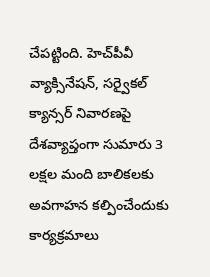చేపట్టింది. హెచ్‌పీవీ వ్యాక్సినేషన్, సర్వైకల్ క్యాన్సర్ నివారణపై దేశవ్యాప్తంగా సుమారు 3 లక్షల మంది బాలికలకు అవగాహన కల్పించేందుకు కార్యక్రమాలు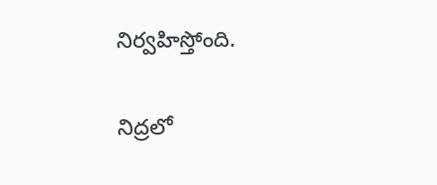నిర్వహిస్తోంది.

నిద్రలో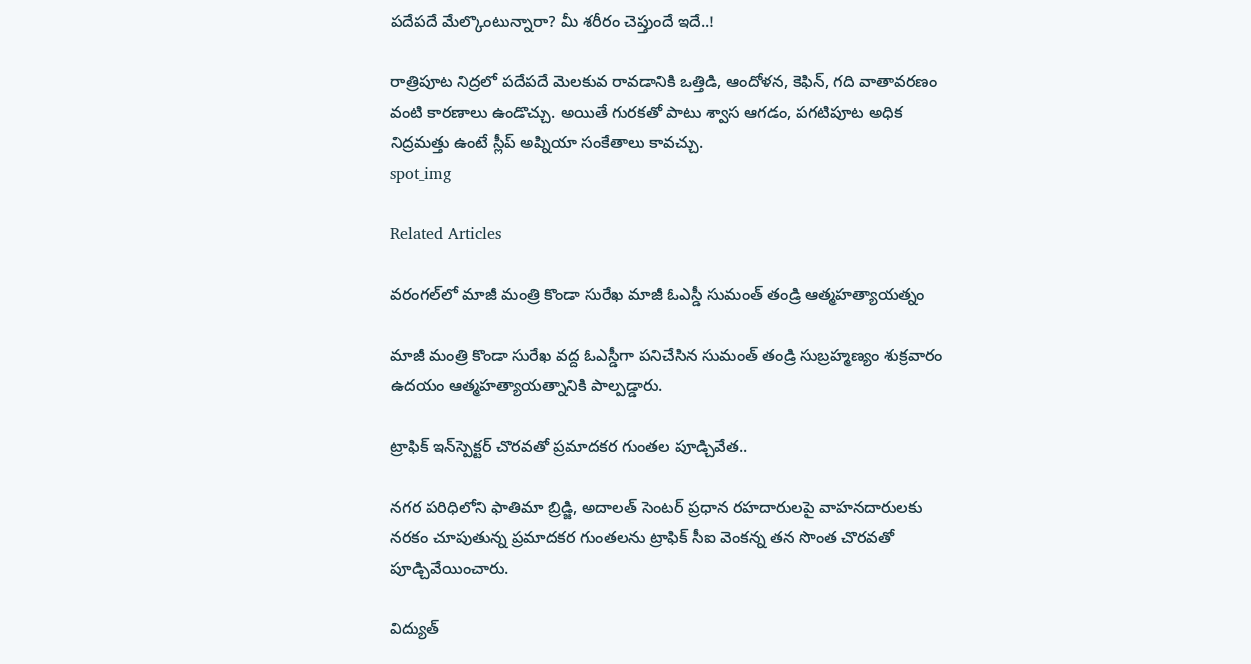పదేపదే మేల్కొంటున్నారా? మీ శరీరం చెప్తుందే ఇదే..!

రాత్రిపూట నిద్రలో పదేపదే మెలకువ రావడానికి ఒత్తిడి, ఆందోళన, కెఫిన్, గది వాతావరణం వంటి కారణాలు ఉండొచ్చు. అయితే గురకతో పాటు శ్వాస ఆగడం, పగటిపూట అధిక నిద్రమత్తు ఉంటే స్లీప్ అప్నియా సంకేతాలు కావచ్చు.
spot_img

Related Articles

వరంగల్‌లో మాజీ మంత్రి కొండా సురేఖ మాజీ ఓఎస్డీ సుమంత్ తండ్రి ఆత్మహత్యాయత్నం

మాజీ మంత్రి కొండా సురేఖ వద్ద ఓఎస్డీగా పనిచేసిన సుమంత్ తండ్రి సుబ్రహ్మణ్యం శుక్రవారం ఉదయం ఆత్మహత్యాయత్నానికి పాల్పడ్డారు.

ట్రాఫిక్ ఇన్‌స్పెక్టర్ చొరవతో ప్రమాదకర గుంతల పూడ్చివేత..

నగర పరిధిలోని ఫాతిమా బ్రిడ్జి, అదాలత్ సెంటర్ ప్రధాన రహదారులపై వాహనదారులకు నరకం చూపుతున్న ప్రమాదకర గుంతలను ట్రాఫిక్ సీఐ వెంకన్న తన సొంత చొరవతో పూడ్చివేయించారు.

విద్యుత్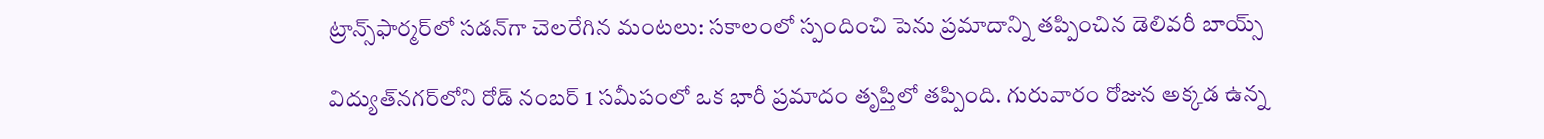ట్రాన్స్‌ఫార్మర్‌లో సడన్‌గా చెలరేగిన మంటలు: సకాలంలో స్పందించి పెను ప్రమాదాన్ని తప్పించిన డెలివరీ బాయ్స్

విద్యుత్‌నగర్‌లోని రోడ్‌ నంబర్‌ 1 సమీపంలో ఒక భారీ ప్రమాదం తృప్తిలో తప్పింది. గురువారం రోజున అక్కడ ఉన్న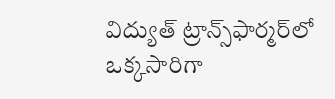విద్యుత్ ట్రాన్స్‌ఫార్మర్‌లో ఒక్కసారిగా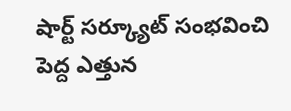షార్ట్ సర్క్యూట్ సంభవించి పెద్ద ఎత్తున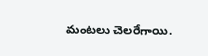మంటలు చెలరేగాయి.